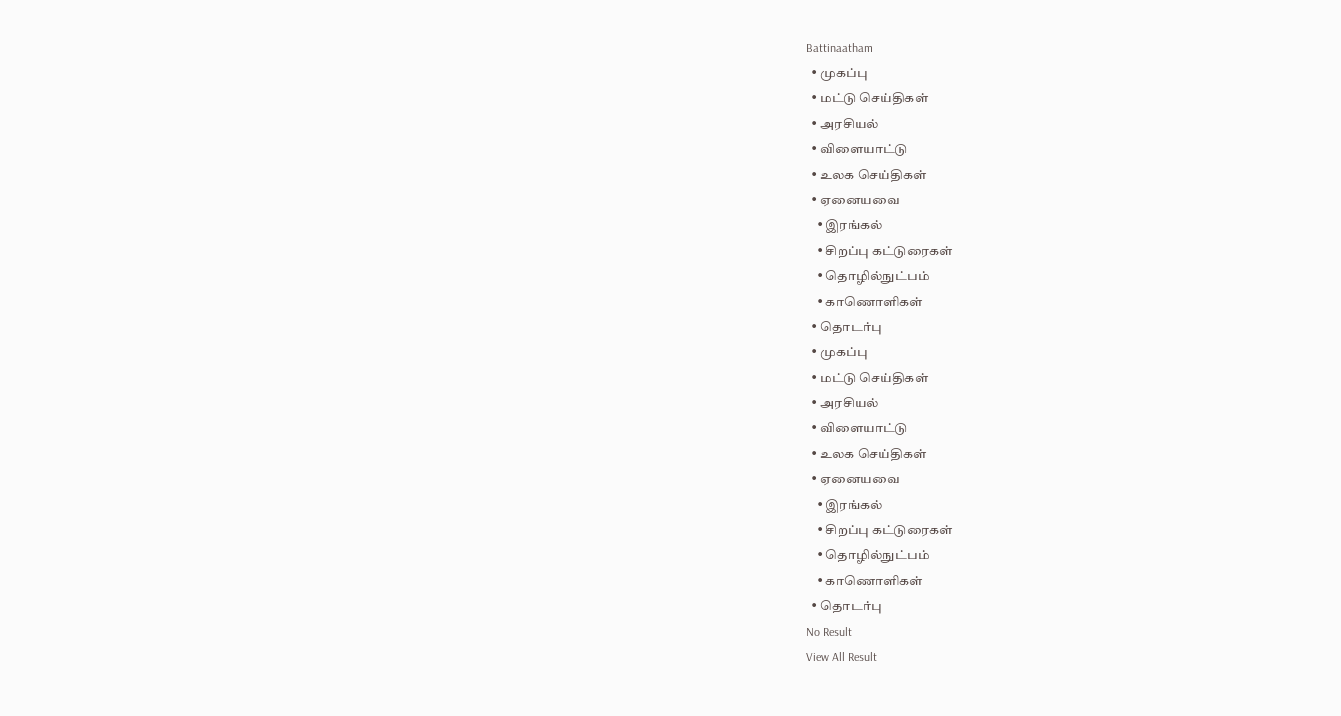Battinaatham
  • முகப்பு
  • மட்டு செய்திகள்
  • அரசியல்
  • விளையாட்டு
  • உலக செய்திகள்
  • ஏனையவை
    • இரங்கல்
    • சிறப்பு கட்டுரைகள்
    • தொழில்நுட்பம்
    • காணொளிகள்
  • தொடர்பு
  • முகப்பு
  • மட்டு செய்திகள்
  • அரசியல்
  • விளையாட்டு
  • உலக செய்திகள்
  • ஏனையவை
    • இரங்கல்
    • சிறப்பு கட்டுரைகள்
    • தொழில்நுட்பம்
    • காணொளிகள்
  • தொடர்பு
No Result
View All Result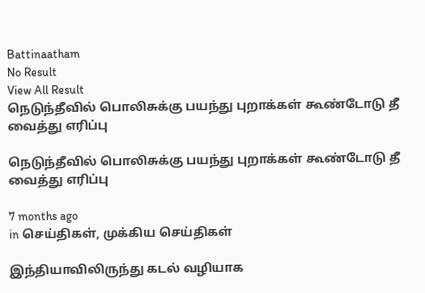Battinaatham
No Result
View All Result
நெடுந்தீவில் பொலிசுக்கு பயந்து புறாக்கள் கூண்டோடு தீ வைத்து எரிப்பு

நெடுந்தீவில் பொலிசுக்கு பயந்து புறாக்கள் கூண்டோடு தீ வைத்து எரிப்பு

7 months ago
in செய்திகள், முக்கிய செய்திகள்

இந்தியாவிலிருந்து கடல் வழியாக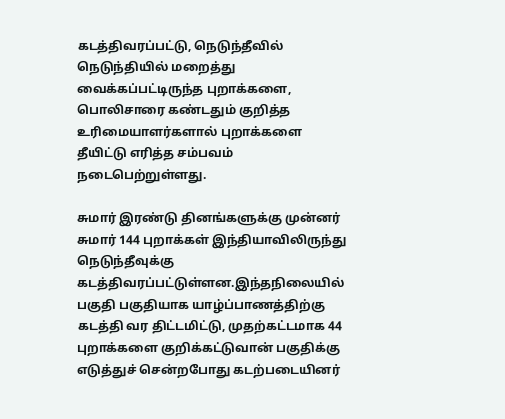கடத்திவரப்பட்டு, நெடுந்தீவில் நெடுந்தியில் மறைத்து வைக்கப்பட்டிருந்த புறாக்களை, பொலிசாரை கண்டதும் குறித்த உரிமையாளர்களால் புறாக்களை தீயிட்டு எரித்த சம்பவம் நடைபெற்றுள்ளது.

சுமார் இரண்டு தினங்களுக்கு முன்னர் சுமார் 144 புறாக்கள் இந்தியாவிலிருந்து நெடுந்தீவுக்கு கடத்திவரப்பட்டுள்ளன.இந்தநிலையில் பகுதி பகுதியாக யாழ்ப்பாணத்திற்கு கடத்தி வர திட்டமிட்டு, முதற்கட்டமாக 44 புறாக்களை குறிக்கட்டுவான் பகுதிக்கு எடுத்துச் சென்றபோது கடற்படையினர்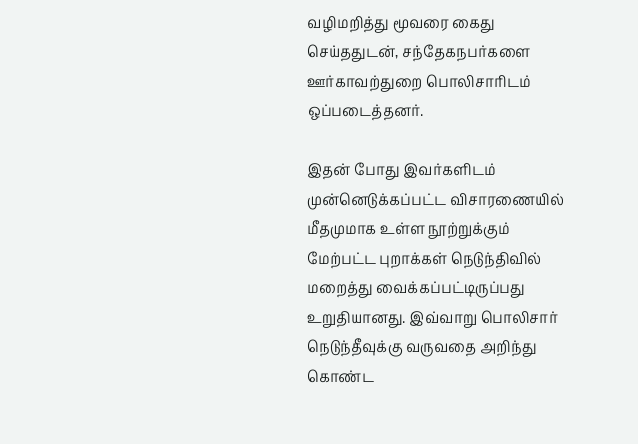வழிமறித்து மூவரை கைது செய்ததுடன், சந்தேகநபர்களை ஊர்காவற்துறை பொலிசாரிடம் ஒப்படைத்தனர்.

இதன் போது இவர்களிடம் முன்னெடுக்கப்பட்ட விசாரணையில் மீதமுமாக உள்ள நூற்றுக்கும் மேற்பட்ட புறாக்கள் நெடுந்திவில் மறைத்து வைக்கப்பட்டிருப்பது உறுதியானது. இவ்வாறு பொலிசார் நெடுந்தீவுக்கு வருவதை அறிந்து கொண்ட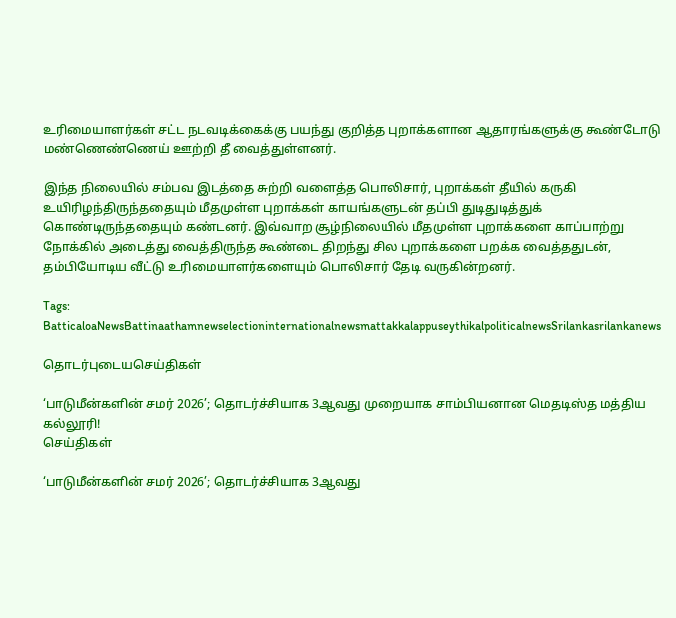உரிமையாளர்கள் சட்ட நடவடிக்கைக்கு பயந்து குறித்த புறாக்களான ஆதாரங்களுக்கு கூண்டோடு மண்ணெண்ணெய் ஊற்றி தீ வைத்துள்ளனர்.

இந்த நிலையில் சம்பவ இடத்தை சுற்றி வளைத்த பொலிசார், புறாக்கள் தீயில் கருகி உயிரிழந்திருந்ததையும் மீதமுள்ள புறாக்கள் காயங்களுடன் தப்பி துடிதுடித்துக் கொண்டிருந்ததையும் கண்டனர். இவ்வாற சூழ்நிலையில் மீதமுள்ள புறாக்களை காப்பாற்று நோக்கில் அடைத்து வைத்திருந்த கூண்டை திறந்து சில புறாக்களை பறக்க வைத்ததுடன், தம்பியோடிய வீட்டு உரிமையாளர்களையும் பொலிசார் தேடி வருகின்றனர்.

Tags: BatticaloaNewsBattinaathamnewselectioninternationalnewsmattakkalappuseythikalpoliticalnewsSrilankasrilankanews

தொடர்புடையசெய்திகள்

‘பாடுமீன்களின் சமர் 2026’; தொடர்ச்சியாக 3ஆவது முறையாக சாம்பியனான மெதடிஸ்த மத்திய கல்லூரி!
செய்திகள்

‘பாடுமீன்களின் சமர் 2026’; தொடர்ச்சியாக 3ஆவது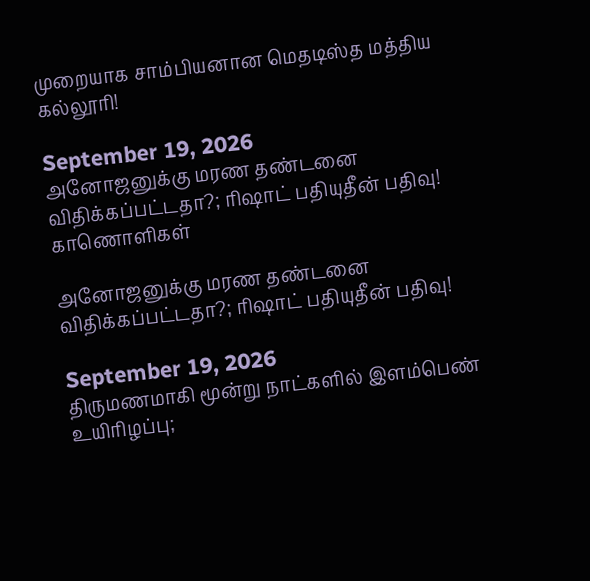முறையாக சாம்பியனான மெதடிஸ்த மத்திய கல்லூரி!

September 19, 2026
அனோஜனுக்கு மரண தண்டனை விதிக்கப்பட்டதா?; ரிஷாட் பதியுதீன் பதிவு!
காணொளிகள்

அனோஜனுக்கு மரண தண்டனை விதிக்கப்பட்டதா?; ரிஷாட் பதியுதீன் பதிவு!

September 19, 2026
திருமணமாகி மூன்று நாட்களில் இளம்பெண் உயிரிழப்பு;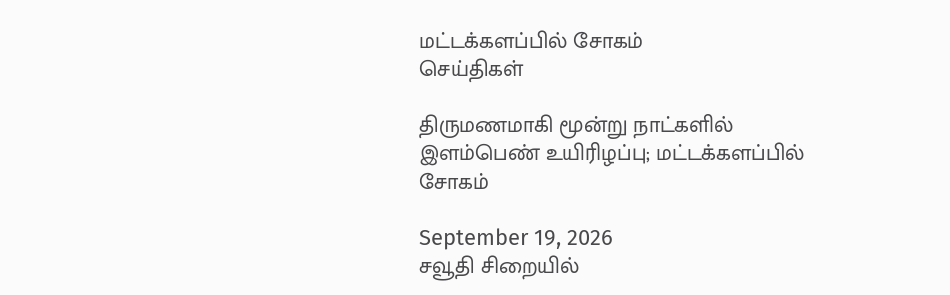மட்டக்களப்பில் சோகம்
செய்திகள்

திருமணமாகி மூன்று நாட்களில் இளம்பெண் உயிரிழப்பு; மட்டக்களப்பில் சோகம்

September 19, 2026
சவூதி சிறையில்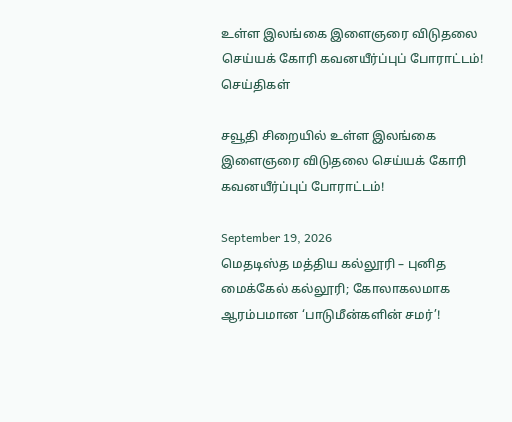உள்ள இலங்கை இளைஞரை விடுதலை செய்யக் கோரி கவனயீர்ப்புப் போராட்டம்!
செய்திகள்

சவூதி சிறையில் உள்ள இலங்கை இளைஞரை விடுதலை செய்யக் கோரி கவனயீர்ப்புப் போராட்டம்!

September 19, 2026
மெதடிஸ்த மத்திய கல்லூரி – புனித மைக்கேல் கல்லூரி; கோலாகலமாக ஆரம்பமான ‘பாடுமீன்களின் சமர்’!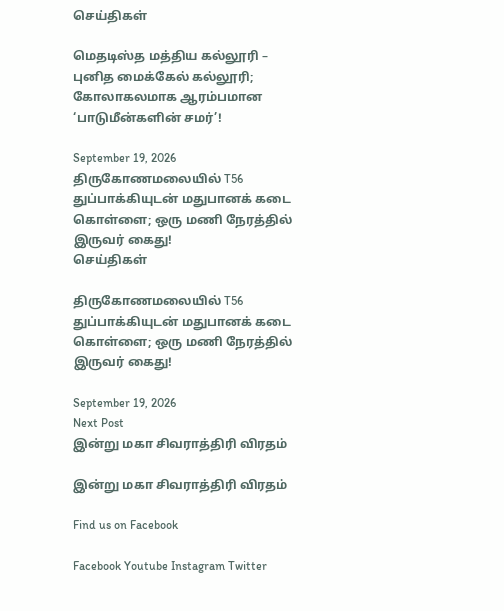செய்திகள்

மெதடிஸ்த மத்திய கல்லூரி – புனித மைக்கேல் கல்லூரி; கோலாகலமாக ஆரம்பமான ‘பாடுமீன்களின் சமர்’!

September 19, 2026
திருகோணமலையில் T56 துப்பாக்கியுடன் மதுபானக் கடை கொள்ளை; ஒரு மணி நேரத்தில் இருவர் கைது!
செய்திகள்

திருகோணமலையில் T56 துப்பாக்கியுடன் மதுபானக் கடை கொள்ளை; ஒரு மணி நேரத்தில் இருவர் கைது!

September 19, 2026
Next Post
இன்று மகா சிவராத்திரி விரதம்

இன்று மகா சிவராத்திரி விரதம்

Find us on Facebook

Facebook Youtube Instagram Twitter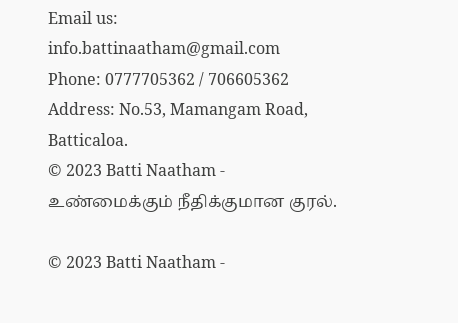Email us: info.battinaatham@gmail.com
Phone: 0777705362 / 706605362
Address: No.53, Mamangam Road, Batticaloa.
© 2023 Batti Naatham - உண்மைக்கும் நீதிக்குமான குரல்.

© 2023 Batti Naatham -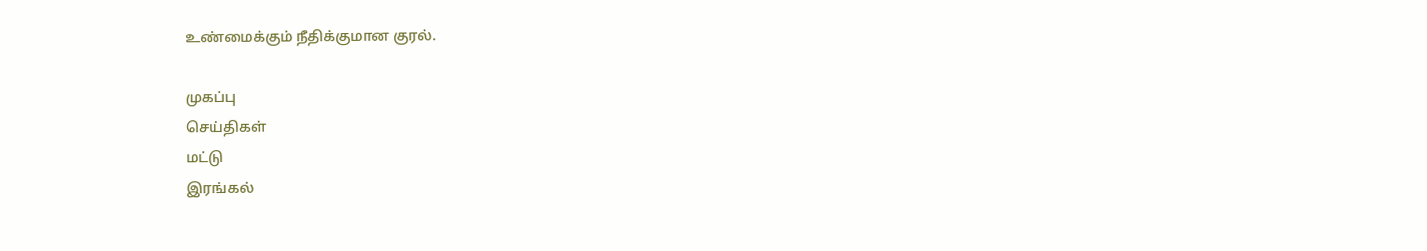உண்மைக்கும் நீதிக்குமான குரல்.

முகப்பு
செய்திகள்
மட்டு
இரங்கல்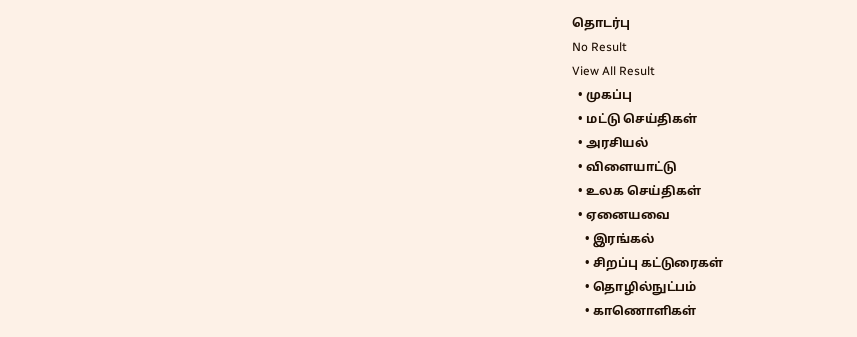தொடர்பு
No Result
View All Result
  • முகப்பு
  • மட்டு செய்திகள்
  • அரசியல்
  • விளையாட்டு
  • உலக செய்திகள்
  • ஏனையவை
    • இரங்கல்
    • சிறப்பு கட்டுரைகள்
    • தொழில்நுட்பம்
    • காணொளிகள்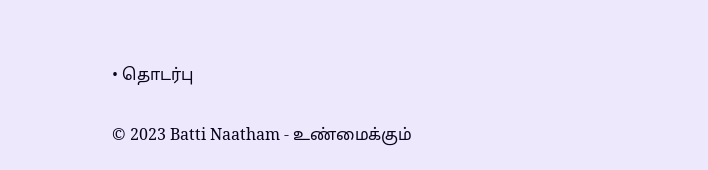• தொடர்பு

© 2023 Batti Naatham - உண்மைக்கும்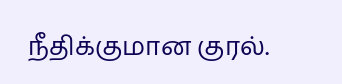நீதிக்குமான குரல்.